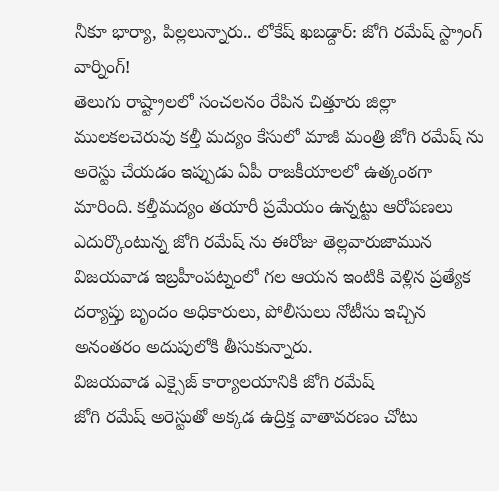నీకూ భార్యా, పిల్లలున్నారు.. లోకేష్ ఖబడ్దార్: జోగి రమేష్ స్ట్రాంగ్ వార్నింగ్!
తెలుగు రాష్ట్రాలలో సంచలనం రేపిన చిత్తూరు జిల్లా ములకలచెరువు కల్తీ మద్యం కేసులో మాజీ మంత్రి జోగి రమేష్ ను అరెస్టు చేయడం ఇప్పుడు ఏపీ రాజకీయాలలో ఉత్కంఠగా మారింది. కల్తీమద్యం తయారీ ప్రమేయం ఉన్నట్టు ఆరోపణలు ఎదుర్కొంటున్న జోగి రమేష్ ను ఈరోజు తెల్లవారుజామున విజయవాడ ఇబ్రహీంపట్నంలో గల ఆయన ఇంటికి వెళ్లిన ప్రత్యేక దర్యాప్తు బృందం అధికారులు, పోలీసులు నోటీసు ఇచ్చిన అనంతరం అదుపులోకి తీసుకున్నారు.
విజయవాడ ఎక్సైజ్ కార్యాలయానికి జోగి రమేష్
జోగి రమేష్ అరెస్టుతో అక్కడ ఉద్రిక్త వాతావరణం చోటు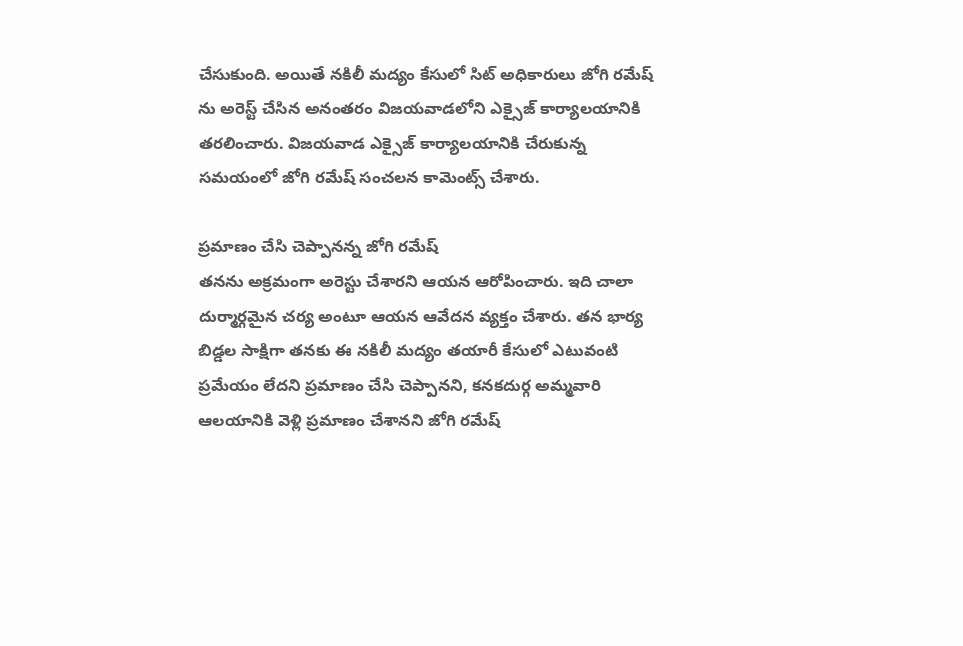చేసుకుంది. అయితే నకిలీ మద్యం కేసులో సిట్ అధికారులు జోగి రమేష్ ను అరెస్ట్ చేసిన అనంతరం విజయవాడలోని ఎక్సైజ్ కార్యాలయానికి తరలించారు. విజయవాడ ఎక్సైజ్ కార్యాలయానికి చేరుకున్న సమయంలో జోగి రమేష్ సంచలన కామెంట్స్ చేశారు.

ప్రమాణం చేసి చెప్పానన్న జోగి రమేష్
తనను అక్రమంగా అరెస్టు చేశారని ఆయన ఆరోపించారు. ఇది చాలా దుర్మార్గమైన చర్య అంటూ ఆయన ఆవేదన వ్యక్తం చేశారు. తన భార్య బిడ్డల సాక్షిగా తనకు ఈ నకిలీ మద్యం తయారీ కేసులో ఎటువంటి ప్రమేయం లేదని ప్రమాణం చేసి చెప్పానని, కనకదుర్గ అమ్మవారి ఆలయానికి వెళ్లి ప్రమాణం చేశానని జోగి రమేష్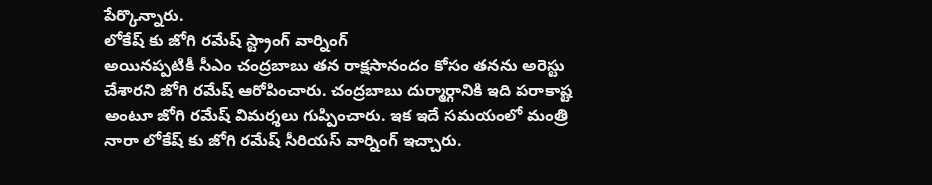పేర్కొన్నారు.
లోకేష్ కు జోగి రమేష్ స్ట్రాంగ్ వార్నింగ్
అయినప్పటికీ సీఎం చంద్రబాబు తన రాక్షసానందం కోసం తనను అరెస్టు చేశారని జోగి రమేష్ ఆరోపించారు. చంద్రబాబు దుర్మార్గానికి ఇది పరాకాష్ట అంటూ జోగి రమేష్ విమర్శలు గుప్పించారు. ఇక ఇదే సమయంలో మంత్రి నారా లోకేష్ కు జోగి రమేష్ సీరియస్ వార్నింగ్ ఇచ్చారు.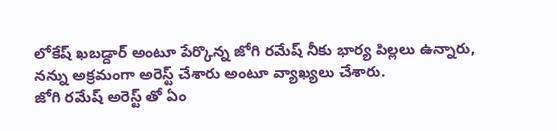లోకేష్ ఖబడ్దార్ అంటూ పేర్కొన్న జోగి రమేష్ నీకు భార్య పిల్లలు ఉన్నారు, నన్ను అక్రమంగా అరెస్ట్ చేశారు అంటూ వ్యాఖ్యలు చేశారు.
జోగి రమేష్ అరెస్ట్ తో ఏం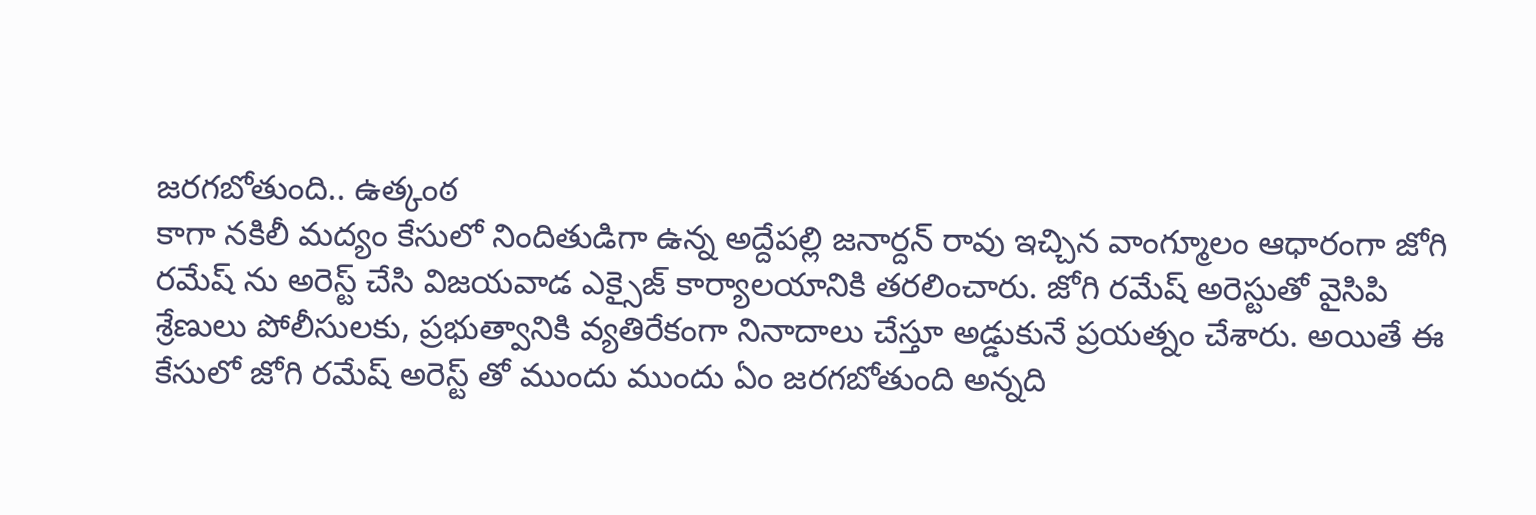జరగబోతుంది.. ఉత్కంఠ
కాగా నకిలీ మద్యం కేసులో నిందితుడిగా ఉన్న అద్దేపల్లి జనార్దన్ రావు ఇచ్చిన వాంగ్మూలం ఆధారంగా జోగి రమేష్ ను అరెస్ట్ చేసి విజయవాడ ఎక్సైజ్ కార్యాలయానికి తరలించారు. జోగి రమేష్ అరెస్టుతో వైసిపి శ్రేణులు పోలీసులకు, ప్రభుత్వానికి వ్యతిరేకంగా నినాదాలు చేస్తూ అడ్డుకునే ప్రయత్నం చేశారు. అయితే ఈ కేసులో జోగి రమేష్ అరెస్ట్ తో ముందు ముందు ఏం జరగబోతుంది అన్నది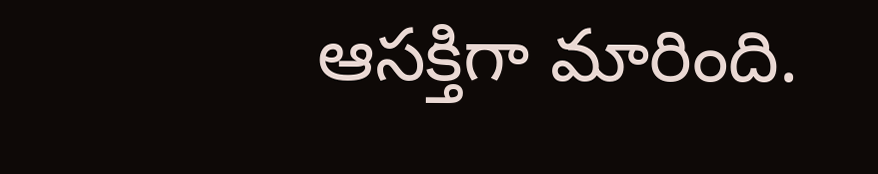ఆసక్తిగా మారింది.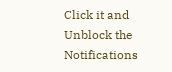Click it and Unblock the Notifications